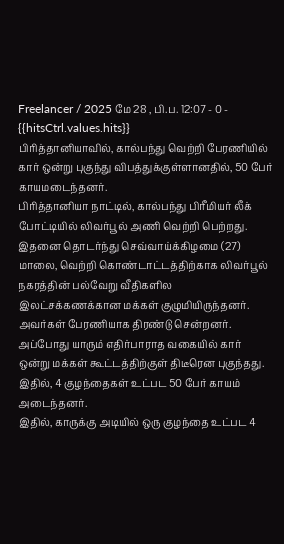Freelancer / 2025 மே 28 , பி.ப. 12:07 - 0 - {{hitsCtrl.values.hits}}
பிரித்தானியாவில், கால்பந்து வெற்றி பேரணியில் கார் ஒன்று புகுந்து விபத்துக்குள்ளானதில், 50 பேர் காயமடைந்தனர்.
பிரித்தானியா நாட்டில், கால்பந்து பிரீமியர் லீக் போட்டியில் லிவர்பூல் அணி வெற்றி பெற்றது. இதனை தொடர்ந்து செவ்வாய்க்கிழமை (27) மாலை, வெற்றி கொண்டாட்டத்திற்காக லிவர்பூல் நகரத்தின் பல்வேறு வீதிகளில இலட்சக்கணக்கான மக்கள் குழுமியிருந்தனர்.
அவர்கள் பேரணியாக திரண்டு சென்றனர். அப்போது யாரும் எதிர்பாராத வகையில் கார் ஒன்று மக்கள் கூட்டத்திற்குள் திடீரென புகுந்தது. இதில், 4 குழந்தைகள் உட்பட 50 பேர் காயம் அடைந்தனர்.
இதில், காருக்கு அடியில் ஒரு குழந்தை உட்பட 4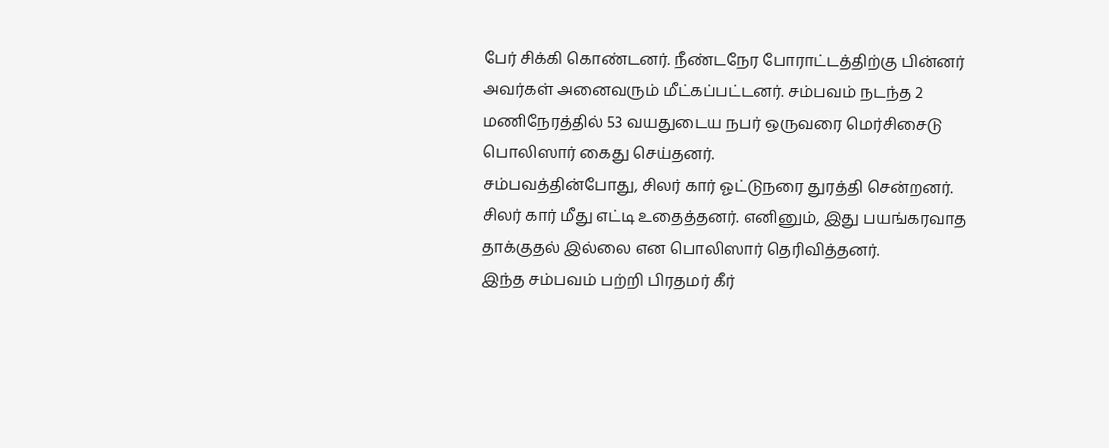பேர் சிக்கி கொண்டனர். நீண்டநேர போராட்டத்திற்கு பின்னர் அவர்கள் அனைவரும் மீட்கப்பட்டனர். சம்பவம் நடந்த 2 மணிநேரத்தில் 53 வயதுடைய நபர் ஒருவரை மெர்சிசைடு பொலிஸார் கைது செய்தனர்.
சம்பவத்தின்போது, சிலர் கார் ஓட்டுநரை துரத்தி சென்றனர். சிலர் கார் மீது எட்டி உதைத்தனர். எனினும், இது பயங்கரவாத தாக்குதல் இல்லை என பொலிஸார் தெரிவித்தனர்.
இந்த சம்பவம் பற்றி பிரதமர் கீர்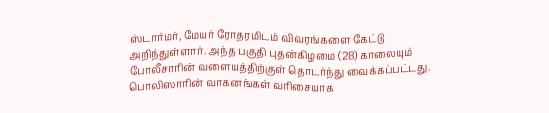ஸ்டார்மர், மேயர் ரோதரமிடம் விவரங்களை கேட்டு அறிந்துள்ளார். அந்த பகுதி புதன்கிழமை (28) காலையும் போலீசாரின் வளையத்திற்குள் தொடர்ந்து வைக்கப்பட்டது. பொலிஸாரின் வாகனங்கள் வரிசையாக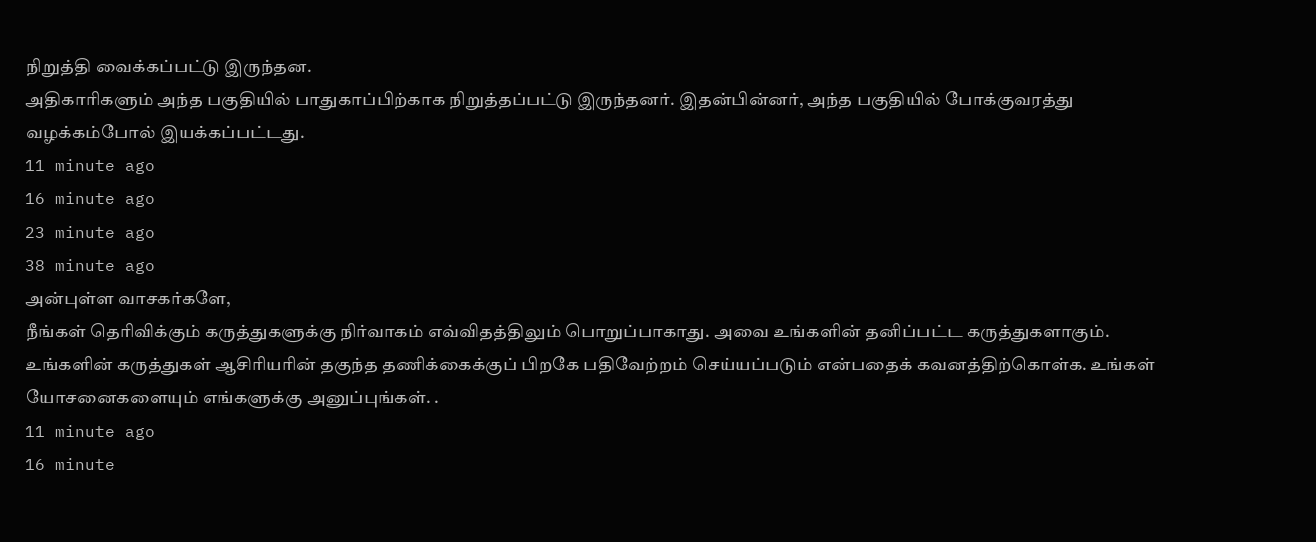நிறுத்தி வைக்கப்பட்டு இருந்தன.
அதிகாரிகளும் அந்த பகுதியில் பாதுகாப்பிற்காக நிறுத்தப்பட்டு இருந்தனர். இதன்பின்னர், அந்த பகுதியில் போக்குவரத்து வழக்கம்போல் இயக்கப்பட்டது.
11 minute ago
16 minute ago
23 minute ago
38 minute ago
அன்புள்ள வாசகர்களே,
நீங்கள் தெரிவிக்கும் கருத்துகளுக்கு நிர்வாகம் எவ்விதத்திலும் பொறுப்பாகாது. அவை உங்களின் தனிப்பட்ட கருத்துகளாகும். உங்களின் கருத்துகள் ஆசிரியரின் தகுந்த தணிக்கைக்குப் பிறகே பதிவேற்றம் செய்யப்படும் என்பதைக் கவனத்திற்கொள்க. உங்கள் யோசனைகளையும் எங்களுக்கு அனுப்புங்கள். .
11 minute ago
16 minute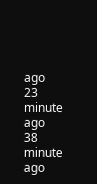ago
23 minute ago
38 minute ago